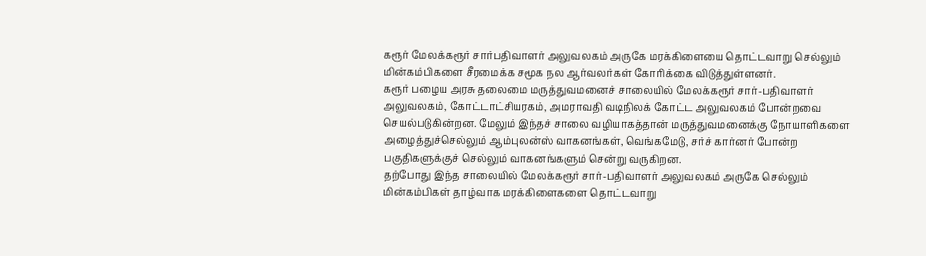கரூர் மேலக்கரூர் சார்பதிவாளர் அலுவலகம் அருகே மரக்கிளையை தொட்டவாறு செல்லும் மின்கம்பிகளை சீரமைக்க சமூக நல ஆர்வலர்கள் கோரிக்கை விடுத்துள்ளனர்.
கரூர் பழைய அரசு தலைமை மருத்துவமனைச் சாலையில் மேலக்கரூர் சார்-பதிவாளர் அலுவலகம், கோட்டாட்சியரகம், அமராவதி வடிநிலக் கோட்ட அலுவலகம் போன்றவை செயல்படுகின்றன. மேலும் இந்தச் சாலை வழியாகத்தான் மருத்துவமனைக்கு நோயாளிகளை அழைத்துச்செல்லும் ஆம்புலன்ஸ் வாகனங்கள், வெங்கமேடு, சர்ச் கார்னர் போன்ற பகுதிகளுக்குச் செல்லும் வாகனங்களும் சென்று வருகிறன.
தற்போது இந்த சாலையில் மேலக்கரூர் சார்-பதிவாளர் அலுவலகம் அருகே செல்லும் மின்கம்பிகள் தாழ்வாக மரக்கிளைகளை தொட்டவாறு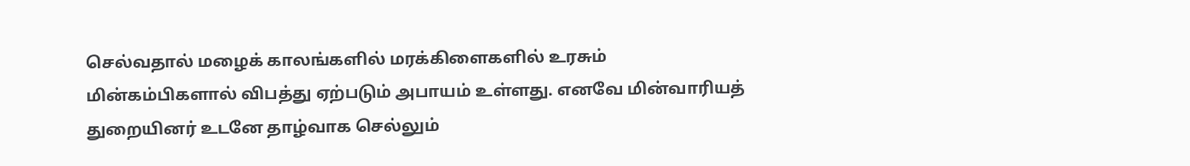செல்வதால் மழைக் காலங்களில் மரக்கிளைகளில் உரசும் மின்கம்பிகளால் விபத்து ஏற்படும் அபாயம் உள்ளது. எனவே மின்வாரியத் துறையினர் உடனே தாழ்வாக செல்லும்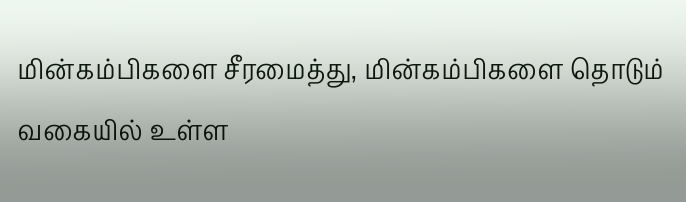மின்கம்பிகளை சீரமைத்து, மின்கம்பிகளை தொடும் வகையில் உள்ள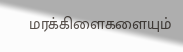மரக்கிளைகளையும்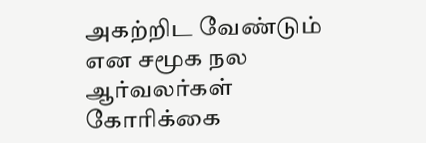அகற்றிட வேண்டும் என சமூக நல ஆர்வலர்கள் கோரிக்கை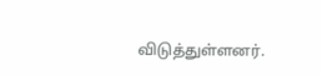விடுத்துள்ளனர்.